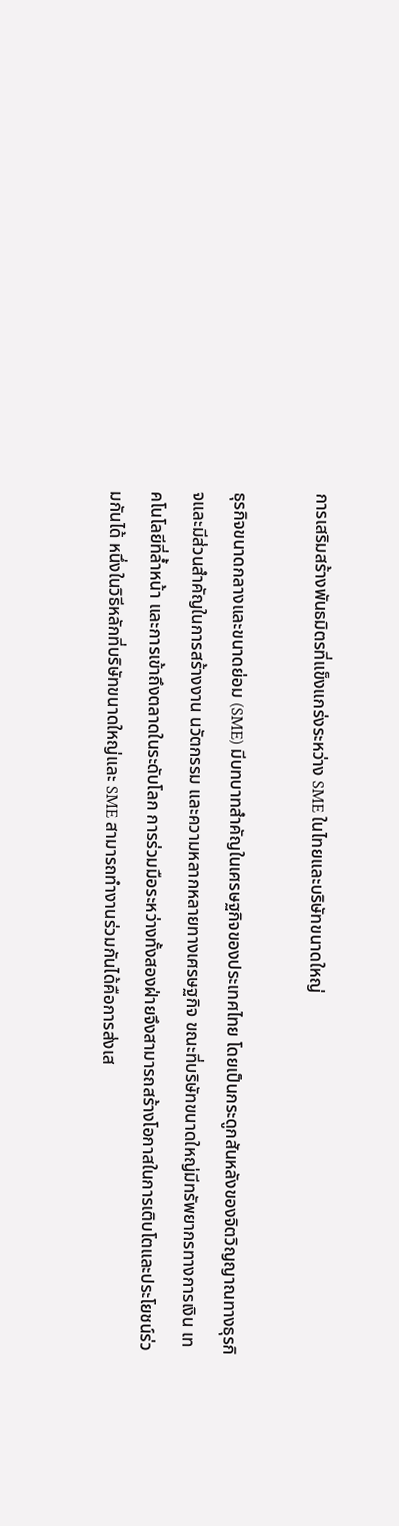การเสริมสร้างพันธมิตรที่แข็งแกร่งระหว่าง SME ในไทยและบริษัทขนาดใหญ่

ธุรกิจขนาดกลางและขนาดย่อม (SME) มีบทบาทสำคัญในเศรษฐกิจของประเทศไทย โดยเป็นกระดูกสันหลังของจิตวิญญาณทางธุรกิจและมีส่วนสำคัญในการสร้างงาน นวัตกรรม และความหลากหลายทางเศรษฐกิจ ขณะที่บริษัทขนาดใหญ่มีทรัพยากรทางการเงิน เทคโนโลยีที่ล้ำหน้า และการเข้าถึงตลาดในระดับโลก การร่วมมือระหว่างทั้งสองฝ่ายจึงสามารถสร้างโอกาสในการเติบโตและประโยชน์ร่วมกันได้ หนึ่งในวิธีหลักที่บริษัทขนาดใหญ่และ SME สามารถทำงานร่วมกันได้คือการส่งเส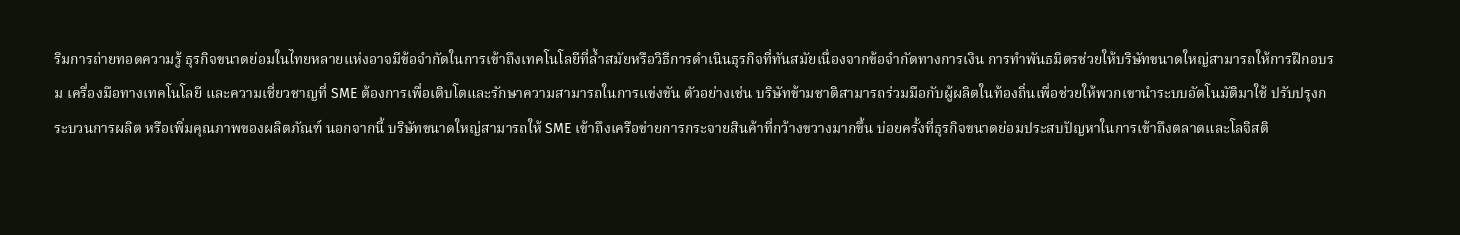ริมการถ่ายทอดความรู้ ธุรกิจขนาดย่อมในไทยหลายแห่งอาจมีข้อจำกัดในการเข้าถึงเทคโนโลยีที่ล้ำสมัยหรือวิธีการดำเนินธุรกิจที่ทันสมัยเนื่องจากข้อจำกัดทางการเงิน การทำพันธมิตรช่วยให้บริษัทขนาดใหญ่สามารถให้การฝึกอบรม เครื่องมือทางเทคโนโลยี และความเชี่ยวชาญที่ SME ต้องการเพื่อเติบโตและรักษาความสามารถในการแข่งขัน ตัวอย่างเช่น บริษัทข้ามชาติสามารถร่วมมือกับผู้ผลิตในท้องถิ่นเพื่อช่วยให้พวกเขานำระบบอัตโนมัติมาใช้ ปรับปรุงกระบวนการผลิต หรือเพิ่มคุณภาพของผลิตภัณฑ์ นอกจากนี้ บริษัทขนาดใหญ่สามารถให้ SME เข้าถึงเครือข่ายการกระจายสินค้าที่กว้างขวางมากขึ้น บ่อยครั้งที่ธุรกิจขนาดย่อมประสบปัญหาในการเข้าถึงตลาดและโลจิสติ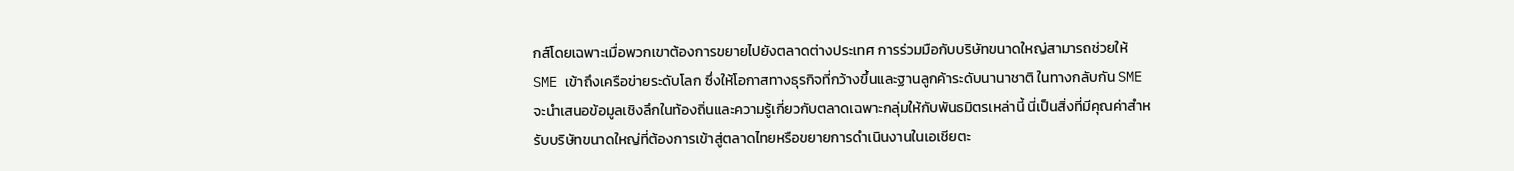กส์โดยเฉพาะเมื่อพวกเขาต้องการขยายไปยังตลาดต่างประเทศ การร่วมมือกับบริษัทขนาดใหญ่สามารถช่วยให้ SME เข้าถึงเครือข่ายระดับโลก ซึ่งให้โอกาสทางธุรกิจที่กว้างขึ้นและฐานลูกค้าระดับนานาชาติ ในทางกลับกัน SME จะนำเสนอข้อมูลเชิงลึกในท้องถิ่นและความรู้เกี่ยวกับตลาดเฉพาะกลุ่มให้กับพันธมิตรเหล่านี้ นี่เป็นสิ่งที่มีคุณค่าสำหรับบริษัทขนาดใหญ่ที่ต้องการเข้าสู่ตลาดไทยหรือขยายการดำเนินงานในเอเชียตะ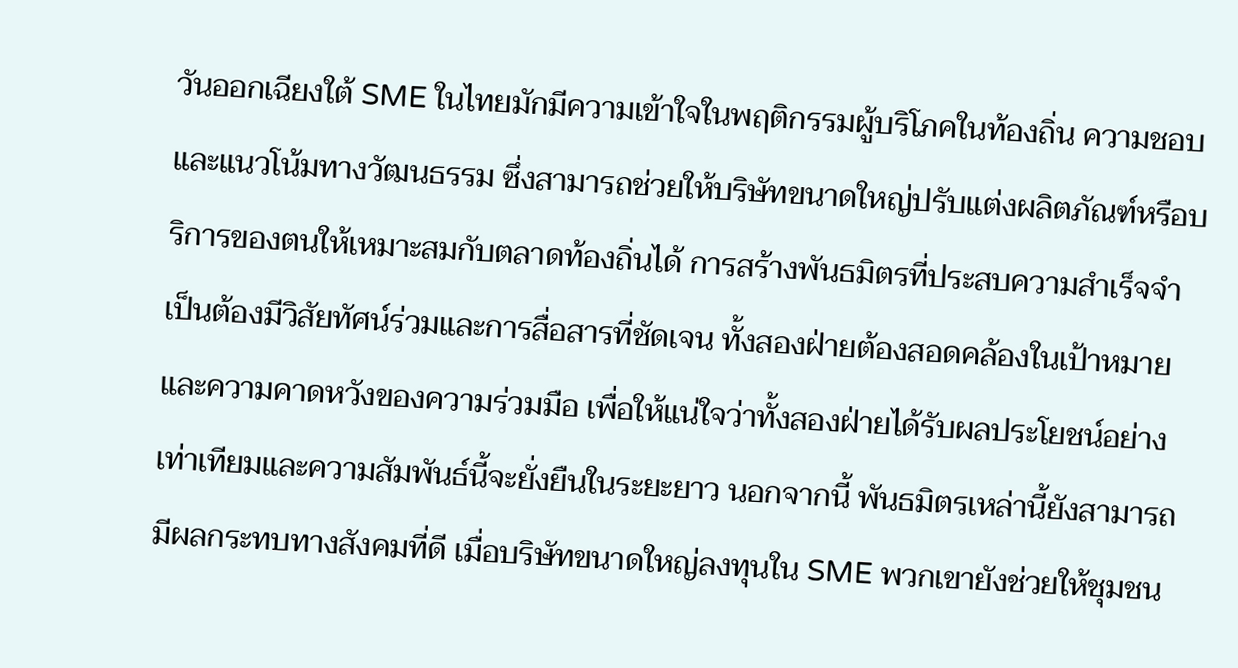วันออกเฉียงใต้ SME ในไทยมักมีความเข้าใจในพฤติกรรมผู้บริโภคในท้องถิ่น ความชอบ และแนวโน้มทางวัฒนธรรม ซึ่งสามารถช่วยให้บริษัทขนาดใหญ่ปรับแต่งผลิตภัณฑ์หรือบริการของตนให้เหมาะสมกับตลาดท้องถิ่นได้ การสร้างพันธมิตรที่ประสบความสำเร็จจำเป็นต้องมีวิสัยทัศน์ร่วมและการสื่อสารที่ชัดเจน ทั้งสองฝ่ายต้องสอดคล้องในเป้าหมายและความคาดหวังของความร่วมมือ เพื่อให้แน่ใจว่าทั้งสองฝ่ายได้รับผลประโยชน์อย่างเท่าเทียมและความสัมพันธ์นี้จะยั่งยืนในระยะยาว นอกจากนี้ พันธมิตรเหล่านี้ยังสามารถมีผลกระทบทางสังคมที่ดี เมื่อบริษัทขนาดใหญ่ลงทุนใน SME พวกเขายังช่วยให้ชุมชน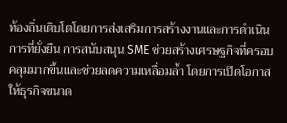ท้องถิ่นเติบโตโดยการส่งเสริมการสร้างงานและการดำเนินการที่ยั่งยืน การสนับสนุน SME ช่วยสร้างเศรษฐกิจที่ครอบคลุมมากขึ้นและช่วยลดความเหลื่อมล้ำ โดยการเปิดโอกาสให้ธุรกิจขนาด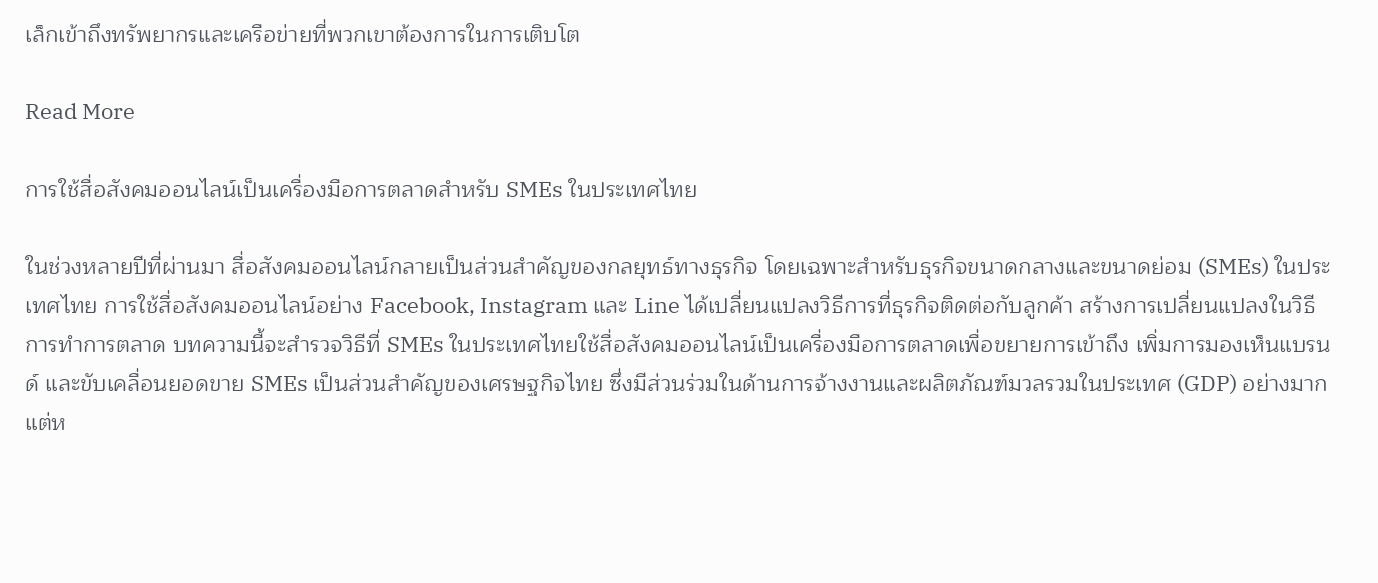เล็กเข้าถึงทรัพยากรและเครือข่ายที่พวกเขาต้องการในการเติบโต

Read More

การใช้สื่อสังคมออนไลน์เป็นเครื่องมือการตลาดสำหรับ SMEs ในประเทศไทย

ในช่วงหลายปีที่ผ่านมา สื่อสังคมออนไลน์กลายเป็นส่วนสำคัญของกลยุทธ์ทางธุรกิจ โดยเฉพาะสำหรับธุรกิจขนาดกลางและขนาดย่อม (SMEs) ในประเทศไทย การใช้สื่อสังคมออนไลน์อย่าง Facebook, Instagram และ Line ได้เปลี่ยนแปลงวิธีการที่ธุรกิจติดต่อกับลูกค้า สร้างการเปลี่ยนแปลงในวิธีการทำการตลาด บทความนี้จะสำรวจวิธีที่ SMEs ในประเทศไทยใช้สื่อสังคมออนไลน์เป็นเครื่องมือการตลาดเพื่อขยายการเข้าถึง เพิ่มการมองเห็นแบรนด์ และขับเคลื่อนยอดขาย SMEs เป็นส่วนสำคัญของเศรษฐกิจไทย ซึ่งมีส่วนร่วมในด้านการจ้างงานและผลิตภัณฑ์มวลรวมในประเทศ (GDP) อย่างมาก แต่ห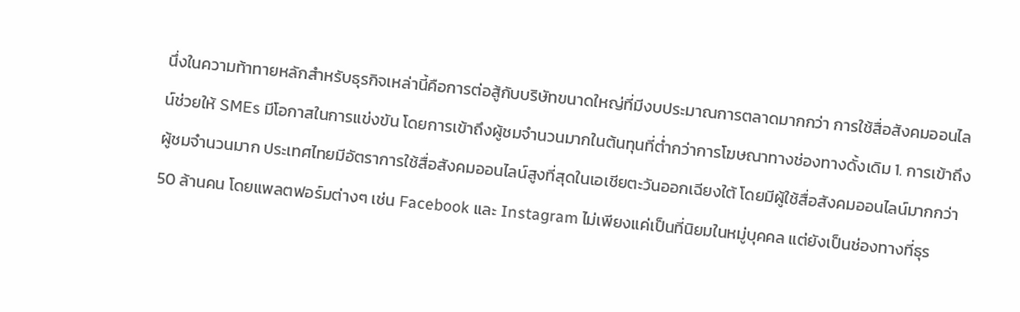นึ่งในความท้าทายหลักสำหรับธุรกิจเหล่านี้คือการต่อสู้กับบริษัทขนาดใหญ่ที่มีงบประมาณการตลาดมากกว่า การใช้สื่อสังคมออนไลน์ช่วยให้ SMEs มีโอกาสในการแข่งขัน โดยการเข้าถึงผู้ชมจำนวนมากในต้นทุนที่ต่ำกว่าการโฆษณาทางช่องทางดั้งเดิม 1. การเข้าถึงผู้ชมจำนวนมาก ประเทศไทยมีอัตราการใช้สื่อสังคมออนไลน์สูงที่สุดในเอเชียตะวันออกเฉียงใต้ โดยมีผู้ใช้สื่อสังคมออนไลน์มากกว่า 50 ล้านคน โดยแพลตฟอร์มต่างๆ เช่น Facebook และ Instagram ไม่เพียงแค่เป็นที่นิยมในหมู่บุคคล แต่ยังเป็นช่องทางที่ธุร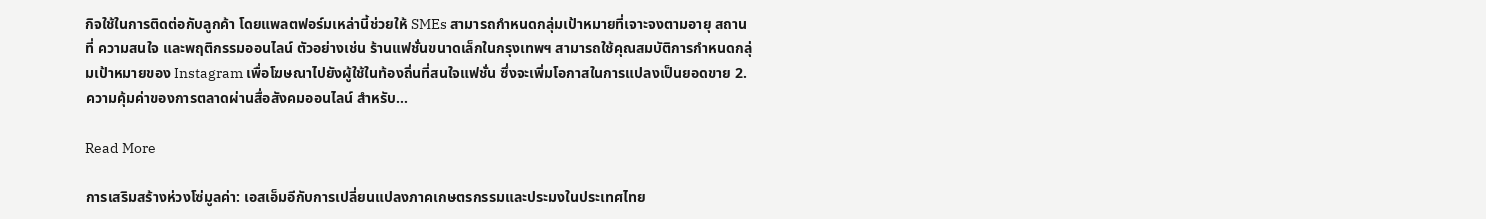กิจใช้ในการติดต่อกับลูกค้า โดยแพลตฟอร์มเหล่านี้ช่วยให้ SMEs สามารถกำหนดกลุ่มเป้าหมายที่เจาะจงตามอายุ สถานที่ ความสนใจ และพฤติกรรมออนไลน์ ตัวอย่างเช่น ร้านแฟชั่นขนาดเล็กในกรุงเทพฯ สามารถใช้คุณสมบัติการกำหนดกลุ่มเป้าหมายของ Instagram เพื่อโฆษณาไปยังผู้ใช้ในท้องถิ่นที่สนใจแฟชั่น ซึ่งจะเพิ่มโอกาสในการแปลงเป็นยอดขาย 2. ความคุ้มค่าของการตลาดผ่านสื่อสังคมออนไลน์ สำหรับ…

Read More

การเสริมสร้างห่วงโซ่มูลค่า: เอสเอ็มอีกับการเปลี่ยนแปลงภาคเกษตรกรรมและประมงในประเทศไทย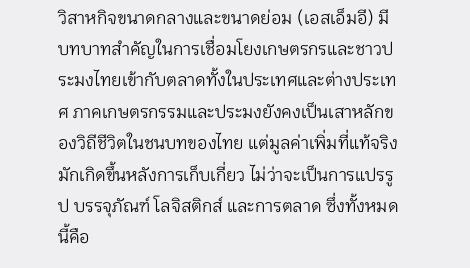วิสาหกิจขนาดกลางและขนาดย่อม (เอสเอ็มอี) มีบทบาทสำคัญในการเชื่อมโยงเกษตรกรและชาวประมงไทยเข้ากับตลาดทั้งในประเทศและต่างประเทศ ภาคเกษตรกรรมและประมงยังคงเป็นเสาหลักของวิถีชีวิตในชนบทของไทย แต่มูลค่าเพิ่มที่แท้จริงมักเกิดขึ้นหลังการเก็บเกี่ยว ไม่ว่าจะเป็นการแปรรูป บรรจุภัณฑ์ โลจิสติกส์ และการตลาด ซึ่งทั้งหมดนี้คือ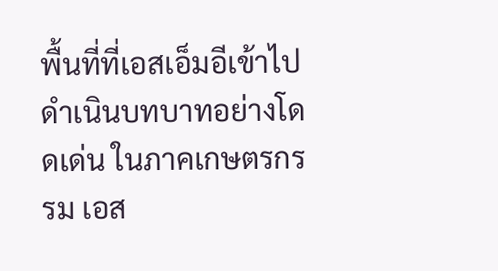พื้นที่ที่เอสเอ็มอีเข้าไปดำเนินบทบาทอย่างโดดเด่น ในภาคเกษตรกรรม เอส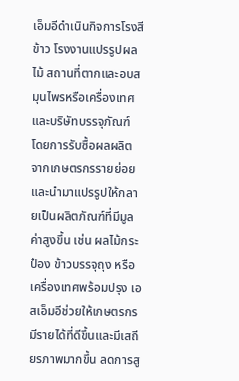เอ็มอีดำเนินกิจการโรงสีข้าว โรงงานแปรรูปผลไม้ สถานที่ตากและอบสมุนไพรหรือเครื่องเทศ และบริษัทบรรจุภัณฑ์ โดยการรับซื้อผลผลิตจากเกษตรกรรายย่อยและนำมาแปรรูปให้กลายเป็นผลิตภัณฑ์ที่มีมูลค่าสูงขึ้น เช่น ผลไม้กระป๋อง ข้าวบรรจุถุง หรือเครื่องเทศพร้อมปรุง เอสเอ็มอีช่วยให้เกษตรกรมีรายได้ที่ดีขึ้นและมีเสถียรภาพมากขึ้น ลดการสู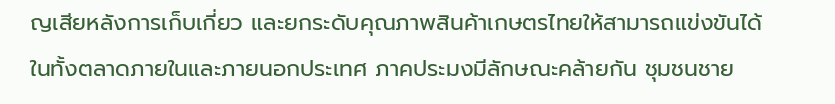ญเสียหลังการเก็บเกี่ยว และยกระดับคุณภาพสินค้าเกษตรไทยให้สามารถแข่งขันได้ในทั้งตลาดภายในและภายนอกประเทศ ภาคประมงมีลักษณะคล้ายกัน ชุมชนชาย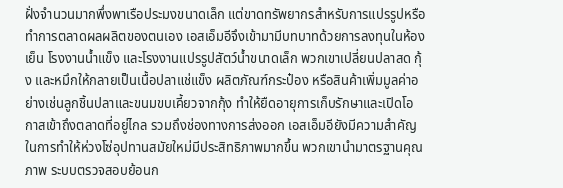ฝั่งจำนวนมากพึ่งพาเรือประมงขนาดเล็ก แต่ขาดทรัพยากรสำหรับการแปรรูปหรือทำการตลาดผลผลิตของตนเอง เอสเอ็มอีจึงเข้ามามีบทบาทด้วยการลงทุนในห้องเย็น โรงงานน้ำแข็ง และโรงงานแปรรูปสัตว์น้ำขนาดเล็ก พวกเขาเปลี่ยนปลาสด กุ้ง และหมึกให้กลายเป็นเนื้อปลาแช่แข็ง ผลิตภัณฑ์กระป๋อง หรือสินค้าเพิ่มมูลค่าอย่างเช่นลูกชิ้นปลาและขนมขบเคี้ยวจากกุ้ง ทำให้ยืดอายุการเก็บรักษาและเปิดโอกาสเข้าถึงตลาดที่อยู่ไกล รวมถึงช่องทางการส่งออก เอสเอ็มอียังมีความสำคัญในการทำให้ห่วงโซ่อุปทานสมัยใหม่มีประสิทธิภาพมากขึ้น พวกเขานำมาตรฐานคุณภาพ ระบบตรวจสอบย้อนก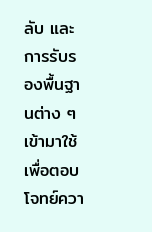ลับ และการรับรองพื้นฐานต่าง ๆ เข้ามาใช้ เพื่อตอบโจทย์ควา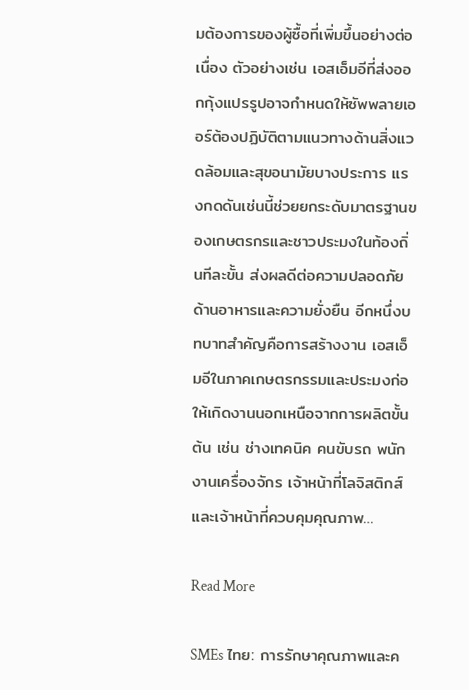มต้องการของผู้ซื้อที่เพิ่มขึ้นอย่างต่อเนื่อง ตัวอย่างเช่น เอสเอ็มอีที่ส่งออกกุ้งแปรรูปอาจกำหนดให้ซัพพลายเออร์ต้องปฏิบัติตามแนวทางด้านสิ่งแวดล้อมและสุขอนามัยบางประการ แรงกดดันเช่นนี้ช่วยยกระดับมาตรฐานของเกษตรกรและชาวประมงในท้องถิ่นทีละขั้น ส่งผลดีต่อความปลอดภัยด้านอาหารและความยั่งยืน อีกหนึ่งบทบาทสำคัญคือการสร้างงาน เอสเอ็มอีในภาคเกษตรกรรมและประมงก่อให้เกิดงานนอกเหนือจากการผลิตขั้นต้น เช่น ช่างเทคนิค คนขับรถ พนักงานเครื่องจักร เจ้าหน้าที่โลจิสติกส์ และเจ้าหน้าที่ควบคุมคุณภาพ…

Read More

SMEs ไทย: การรักษาคุณภาพและค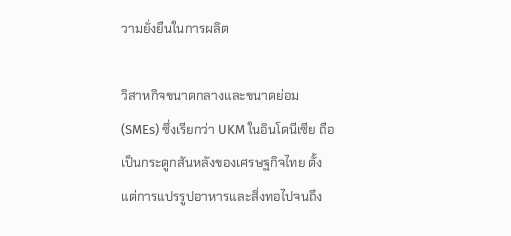วามยั่งยืนในการผลิต

วิสาหกิจขนาดกลางและขนาดย่อม (SMEs) ซึ่งเรียกว่า UKM ในอินโดนีเซีย ถือเป็นกระดูกสันหลังของเศรษฐกิจไทย ตั้งแต่การแปรรูปอาหารและสิ่งทอไปจนถึง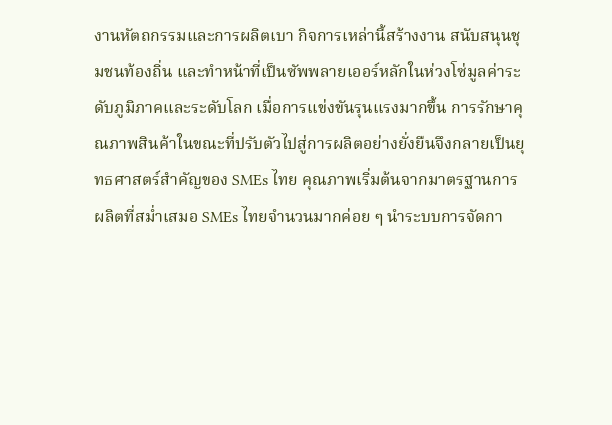งานหัตถกรรมและการผลิตเบา กิจการเหล่านี้สร้างงาน สนับสนุนชุมชนท้องถิ่น และทำหน้าที่เป็นซัพพลายเออร์หลักในห่วงโซ่มูลค่าระดับภูมิภาคและระดับโลก เมื่อการแข่งขันรุนแรงมากขึ้น การรักษาคุณภาพสินค้าในขณะที่ปรับตัวไปสู่การผลิตอย่างยั่งยืนจึงกลายเป็นยุทธศาสตร์สำคัญของ SMEs ไทย คุณภาพเริ่มต้นจากมาตรฐานการผลิตที่สม่ำเสมอ SMEs ไทยจำนวนมากค่อย ๆ นำระบบการจัดกา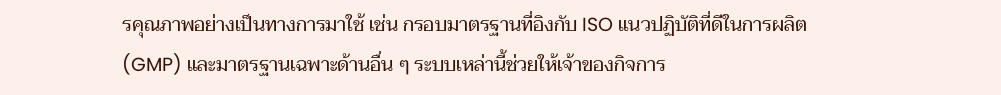รคุณภาพอย่างเป็นทางการมาใช้ เช่น กรอบมาตรฐานที่อิงกับ ISO แนวปฏิบัติที่ดีในการผลิต (GMP) และมาตรฐานเฉพาะด้านอื่น ๆ ระบบเหล่านี้ช่วยให้เจ้าของกิจการ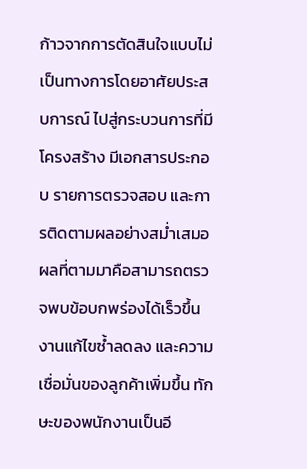ก้าวจากการตัดสินใจแบบไม่เป็นทางการโดยอาศัยประสบการณ์ ไปสู่กระบวนการที่มีโครงสร้าง มีเอกสารประกอบ รายการตรวจสอบ และการติดตามผลอย่างสม่ำเสมอ ผลที่ตามมาคือสามารถตรวจพบข้อบกพร่องได้เร็วขึ้น งานแก้ไขซ้ำลดลง และความเชื่อมั่นของลูกค้าเพิ่มขึ้น ทักษะของพนักงานเป็นอี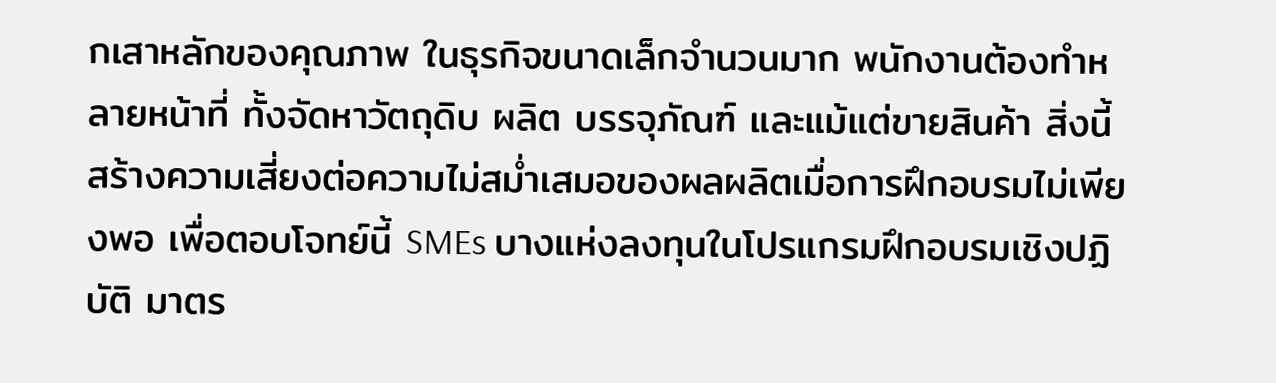กเสาหลักของคุณภาพ ในธุรกิจขนาดเล็กจำนวนมาก พนักงานต้องทำหลายหน้าที่ ทั้งจัดหาวัตถุดิบ ผลิต บรรจุภัณฑ์ และแม้แต่ขายสินค้า สิ่งนี้สร้างความเสี่ยงต่อความไม่สม่ำเสมอของผลผลิตเมื่อการฝึกอบรมไม่เพียงพอ เพื่อตอบโจทย์นี้ SMEs บางแห่งลงทุนในโปรแกรมฝึกอบรมเชิงปฏิบัติ มาตร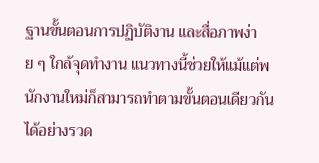ฐานขั้นตอนการปฏิบัติงาน และสื่อภาพง่าย ๆ ใกล้จุดทำงาน แนวทางนี้ช่วยให้แม้แต่พนักงานใหม่ก็สามารถทำตามขั้นตอนเดียวกันได้อย่างรวด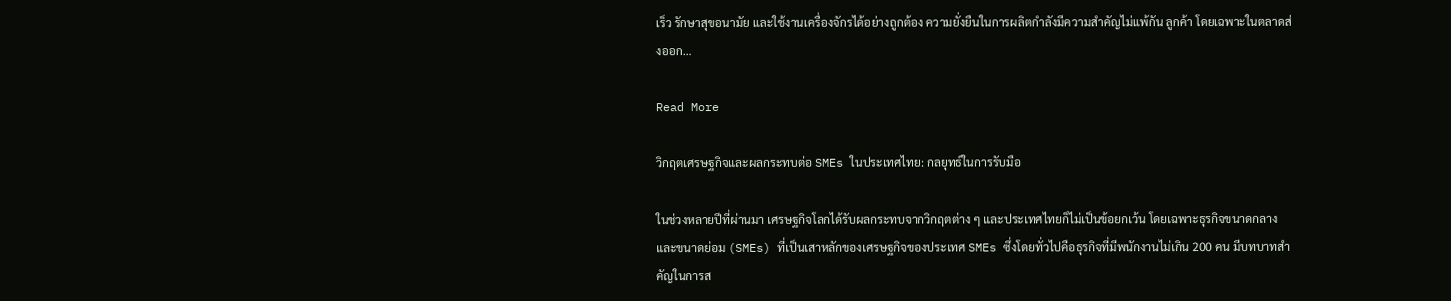เร็ว รักษาสุขอนามัย และใช้งานเครื่องจักรได้อย่างถูกต้อง ความยั่งยืนในการผลิตกำลังมีความสำคัญไม่แพ้กัน ลูกค้า โดยเฉพาะในตลาดส่งออก…

Read More

วิกฤตเศรษฐกิจและผลกระทบต่อ SMEs ในประเทศไทย: กลยุทธ์ในการรับมือ

ในช่วงหลายปีที่ผ่านมา เศรษฐกิจโลกได้รับผลกระทบจากวิกฤตต่าง ๆ และประเทศไทยก็ไม่เป็นข้อยกเว้น โดยเฉพาะธุรกิจขนาดกลางและขนาดย่อม (SMEs) ที่เป็นเสาหลักของเศรษฐกิจของประเทศ SMEs ซึ่งโดยทั่วไปคือธุรกิจที่มีพนักงานไม่เกิน 200 คน มีบทบาทสำคัญในการส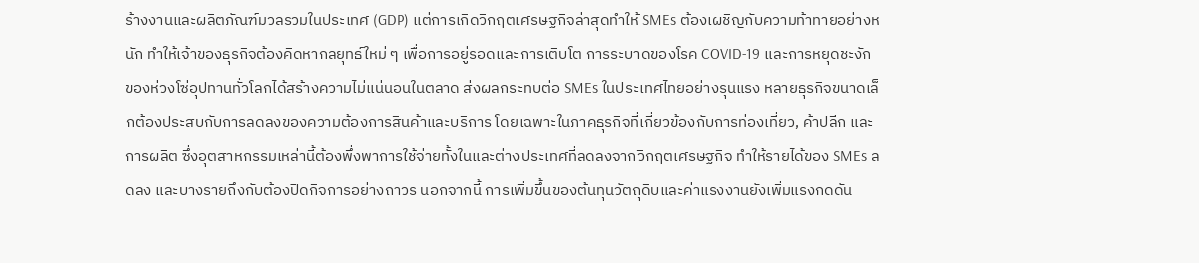ร้างงานและผลิตภัณฑ์มวลรวมในประเทศ (GDP) แต่การเกิดวิกฤตเศรษฐกิจล่าสุดทำให้ SMEs ต้องเผชิญกับความท้าทายอย่างหนัก ทำให้เจ้าของธุรกิจต้องคิดหากลยุทธ์ใหม่ ๆ เพื่อการอยู่รอดและการเติบโต การระบาดของโรค COVID-19 และการหยุดชะงักของห่วงโซ่อุปทานทั่วโลกได้สร้างความไม่แน่นอนในตลาด ส่งผลกระทบต่อ SMEs ในประเทศไทยอย่างรุนแรง หลายธุรกิจขนาดเล็กต้องประสบกับการลดลงของความต้องการสินค้าและบริการ โดยเฉพาะในภาคธุรกิจที่เกี่ยวข้องกับการท่องเที่ยว, ค้าปลีก และการผลิต ซึ่งอุตสาหกรรมเหล่านี้ต้องพึ่งพาการใช้จ่ายทั้งในและต่างประเทศที่ลดลงจากวิกฤตเศรษฐกิจ ทำให้รายได้ของ SMEs ลดลง และบางรายถึงกับต้องปิดกิจการอย่างถาวร นอกจากนี้ การเพิ่มขึ้นของต้นทุนวัตถุดิบและค่าแรงงานยังเพิ่มแรงกดดัน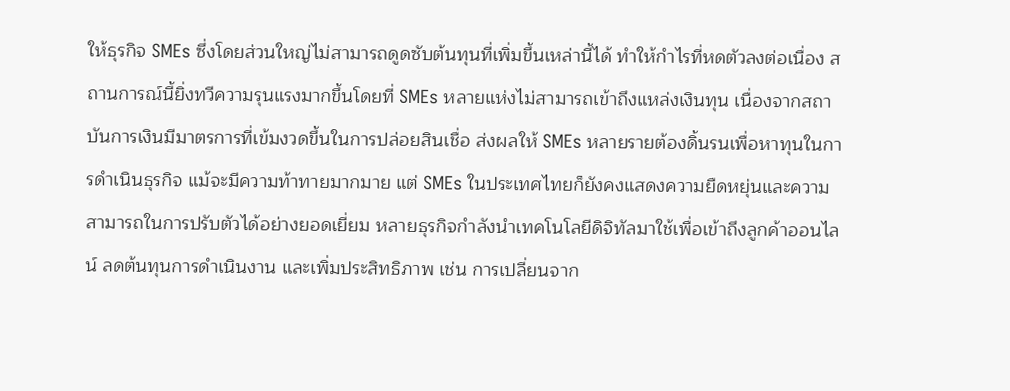ให้ธุรกิจ SMEs ซึ่งโดยส่วนใหญ่ไม่สามารถดูดซับต้นทุนที่เพิ่มขึ้นเหล่านี้ได้ ทำให้กำไรที่หดตัวลงต่อเนื่อง สถานการณ์นี้ยิ่งทวีความรุนแรงมากขึ้นโดยที่ SMEs หลายแห่งไม่สามารถเข้าถึงแหล่งเงินทุน เนื่องจากสถาบันการเงินมีมาตรการที่เข้มงวดขึ้นในการปล่อยสินเชื่อ ส่งผลให้ SMEs หลายรายต้องดิ้นรนเพื่อหาทุนในการดำเนินธุรกิจ แม้จะมีความท้าทายมากมาย แต่ SMEs ในประเทศไทยก็ยังคงแสดงความยืดหยุ่นและความสามารถในการปรับตัวได้อย่างยอดเยี่ยม หลายธุรกิจกำลังนำเทคโนโลยีดิจิทัลมาใช้เพื่อเข้าถึงลูกค้าออนไลน์ ลดต้นทุนการดำเนินงาน และเพิ่มประสิทธิภาพ เช่น การเปลี่ยนจาก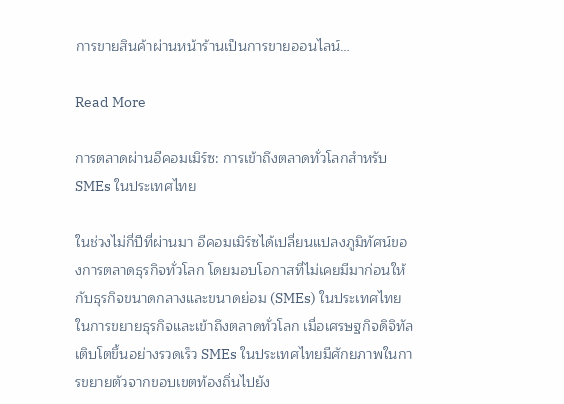การขายสินค้าผ่านหน้าร้านเป็นการขายออนไลน์…

Read More

การตลาดผ่านอีคอมเมิร์ซ: การเข้าถึงตลาดทั่วโลกสำหรับ SMEs ในประเทศไทย

ในช่วงไม่กี่ปีที่ผ่านมา อีคอมเมิร์ซได้เปลี่ยนแปลงภูมิทัศน์ของการตลาดธุรกิจทั่วโลก โดยมอบโอกาสที่ไม่เคยมีมาก่อนให้กับธุรกิจขนาดกลางและขนาดย่อม (SMEs) ในประเทศไทยในการขยายธุรกิจและเข้าถึงตลาดทั่วโลก เมื่อเศรษฐกิจดิจิทัลเติบโตขึ้นอย่างรวดเร็ว SMEs ในประเทศไทยมีศักยภาพในการขยายตัวจากขอบเขตท้องถิ่นไปยัง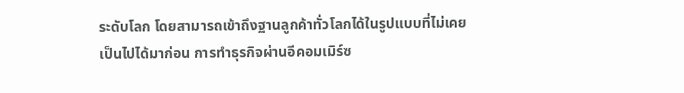ระดับโลก โดยสามารถเข้าถึงฐานลูกค้าทั่วโลกได้ในรูปแบบที่ไม่เคยเป็นไปได้มาก่อน การทำธุรกิจผ่านอีคอมเมิร์ซ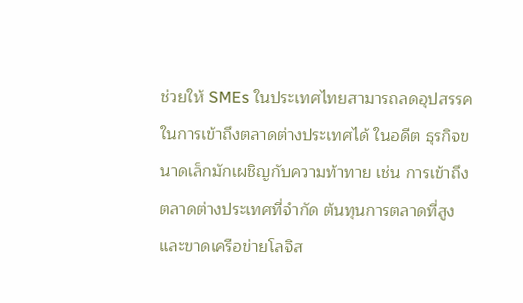ช่วยให้ SMEs ในประเทศไทยสามารถลดอุปสรรคในการเข้าถึงตลาดต่างประเทศได้ ในอดีต ธุรกิจขนาดเล็กมักเผชิญกับความท้าทาย เช่น การเข้าถึงตลาดต่างประเทศที่จำกัด ต้นทุนการตลาดที่สูง และขาดเครือข่ายโลจิส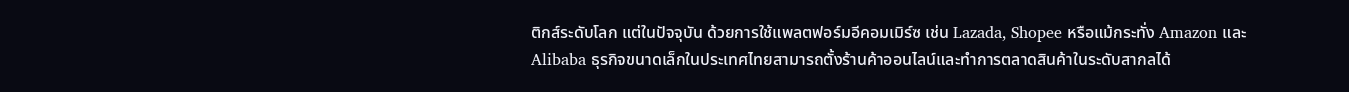ติกส์ระดับโลก แต่ในปัจจุบัน ด้วยการใช้แพลตฟอร์มอีคอมเมิร์ซ เช่น Lazada, Shopee หรือแม้กระทั่ง Amazon และ Alibaba ธุรกิจขนาดเล็กในประเทศไทยสามารถตั้งร้านค้าออนไลน์และทำการตลาดสินค้าในระดับสากลได้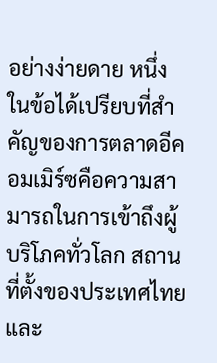อย่างง่ายดาย หนึ่งในข้อได้เปรียบที่สำคัญของการตลาดอีคอมเมิร์ซคือความสามารถในการเข้าถึงผู้บริโภคทั่วโลก สถานที่ตั้งของประเทศไทยและ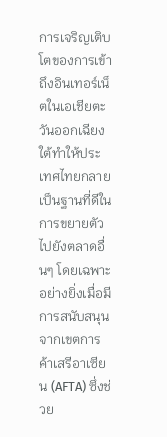การเจริญเติบโตของการเข้าถึงอินเทอร์เน็ตในเอเชียตะวันออกเฉียงใต้ทำให้ประเทศไทยกลายเป็นฐานที่ดีในการขยายตัวไปยังตลาดอื่นๆ โดยเฉพาะอย่างยิ่งเมื่อมีการสนับสนุนจากเขตการค้าเสรีอาเซียน (AFTA) ซึ่งช่วย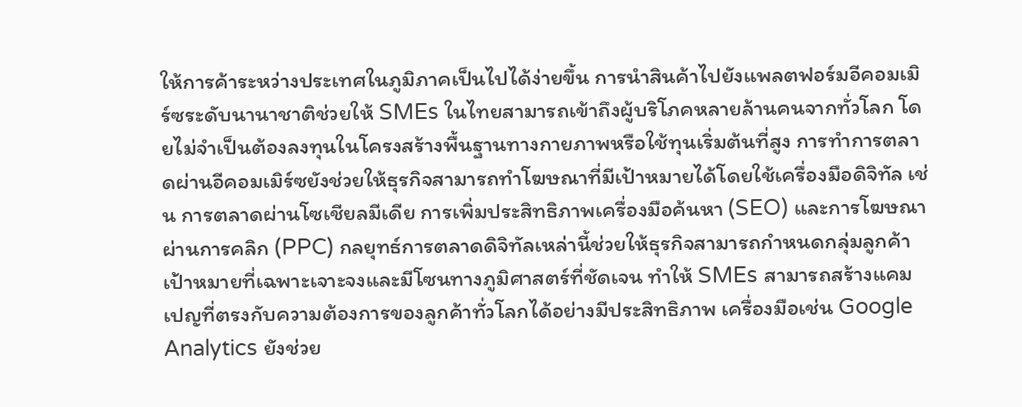ให้การค้าระหว่างประเทศในภูมิภาคเป็นไปได้ง่ายขึ้น การนำสินค้าไปยังแพลตฟอร์มอีคอมเมิร์ซระดับนานาชาติช่วยให้ SMEs ในไทยสามารถเข้าถึงผู้บริโภคหลายล้านคนจากทั่วโลก โดยไม่จำเป็นต้องลงทุนในโครงสร้างพื้นฐานทางกายภาพหรือใช้ทุนเริ่มต้นที่สูง การทำการตลาดผ่านอีคอมเมิร์ซยังช่วยให้ธุรกิจสามารถทำโฆษณาที่มีเป้าหมายได้โดยใช้เครื่องมือดิจิทัล เช่น การตลาดผ่านโซเชียลมีเดีย การเพิ่มประสิทธิภาพเครื่องมือค้นหา (SEO) และการโฆษณาผ่านการคลิก (PPC) กลยุทธ์การตลาดดิจิทัลเหล่านี้ช่วยให้ธุรกิจสามารถกำหนดกลุ่มลูกค้าเป้าหมายที่เฉพาะเจาะจงและมีโซนทางภูมิศาสตร์ที่ชัดเจน ทำให้ SMEs สามารถสร้างแคมเปญที่ตรงกับความต้องการของลูกค้าทั่วโลกได้อย่างมีประสิทธิภาพ เครื่องมือเช่น Google Analytics ยังช่วย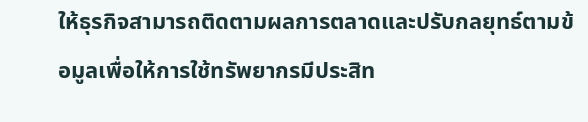ให้ธุรกิจสามารถติดตามผลการตลาดและปรับกลยุทธ์ตามข้อมูลเพื่อให้การใช้ทรัพยากรมีประสิท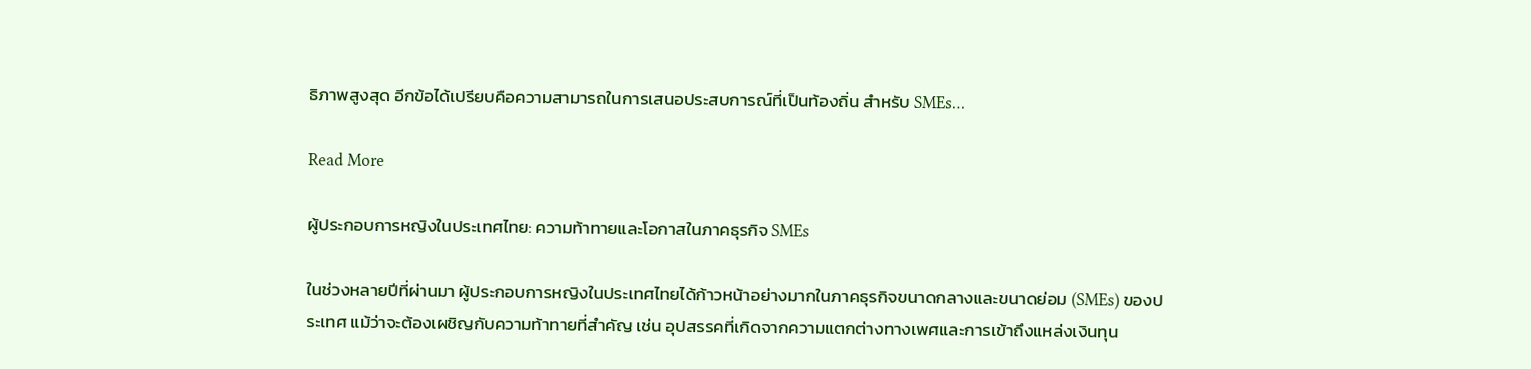ธิภาพสูงสุด อีกข้อได้เปรียบคือความสามารถในการเสนอประสบการณ์ที่เป็นท้องถิ่น สำหรับ SMEs…

Read More

ผู้ประกอบการหญิงในประเทศไทย: ความท้าทายและโอกาสในภาคธุรกิจ SMEs

ในช่วงหลายปีที่ผ่านมา ผู้ประกอบการหญิงในประเทศไทยได้ก้าวหน้าอย่างมากในภาคธุรกิจขนาดกลางและขนาดย่อม (SMEs) ของประเทศ แม้ว่าจะต้องเผชิญกับความท้าทายที่สำคัญ เช่น อุปสรรคที่เกิดจากความแตกต่างทางเพศและการเข้าถึงแหล่งเงินทุน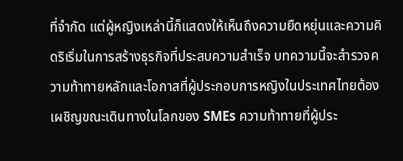ที่จำกัด แต่ผู้หญิงเหล่านี้ก็แสดงให้เห็นถึงความยืดหยุ่นและความคิดริเริ่มในการสร้างธุรกิจที่ประสบความสำเร็จ บทความนี้จะสำรวจความท้าทายหลักและโอกาสที่ผู้ประกอบการหญิงในประเทศไทยต้องเผชิญขณะเดินทางในโลกของ SMEs ความท้าทายที่ผู้ประ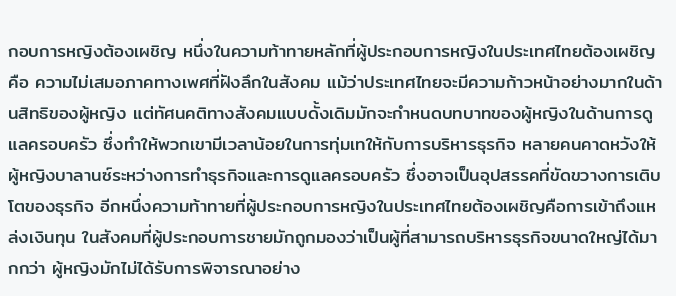กอบการหญิงต้องเผชิญ หนึ่งในความท้าทายหลักที่ผู้ประกอบการหญิงในประเทศไทยต้องเผชิญคือ ความไม่เสมอภาคทางเพศที่ฝังลึกในสังคม แม้ว่าประเทศไทยจะมีความก้าวหน้าอย่างมากในด้านสิทธิของผู้หญิง แต่ทัศนคติทางสังคมแบบดั้งเดิมมักจะกำหนดบทบาทของผู้หญิงในด้านการดูแลครอบครัว ซึ่งทำให้พวกเขามีเวลาน้อยในการทุ่มเทให้กับการบริหารธุรกิจ หลายคนคาดหวังให้ผู้หญิงบาลานซ์ระหว่างการทำธุรกิจและการดูแลครอบครัว ซึ่งอาจเป็นอุปสรรคที่ขัดขวางการเติบโตของธุรกิจ อีกหนึ่งความท้าทายที่ผู้ประกอบการหญิงในประเทศไทยต้องเผชิญคือการเข้าถึงแหล่งเงินทุน ในสังคมที่ผู้ประกอบการชายมักถูกมองว่าเป็นผู้ที่สามารถบริหารธุรกิจขนาดใหญ่ได้มากกว่า ผู้หญิงมักไม่ได้รับการพิจารณาอย่าง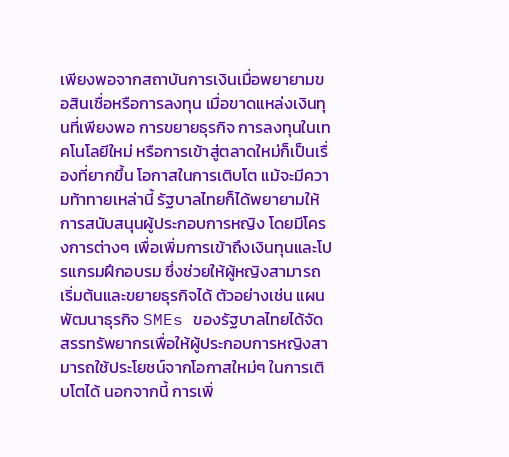เพียงพอจากสถาบันการเงินเมื่อพยายามขอสินเชื่อหรือการลงทุน เมื่อขาดแหล่งเงินทุนที่เพียงพอ การขยายธุรกิจ การลงทุนในเทคโนโลยีใหม่ หรือการเข้าสู่ตลาดใหม่ก็เป็นเรื่องที่ยากขึ้น โอกาสในการเติบโต แม้จะมีความท้าทายเหล่านี้ รัฐบาลไทยก็ได้พยายามให้การสนับสนุนผู้ประกอบการหญิง โดยมีโครงการต่างๆ เพื่อเพิ่มการเข้าถึงเงินทุนและโปรแกรมฝึกอบรม ซึ่งช่วยให้ผู้หญิงสามารถเริ่มต้นและขยายธุรกิจได้ ตัวอย่างเช่น แผนพัฒนาธุรกิจ SMEs ของรัฐบาลไทยได้จัดสรรทรัพยากรเพื่อให้ผู้ประกอบการหญิงสามารถใช้ประโยชน์จากโอกาสใหม่ๆ ในการเติบโตได้ นอกจากนี้ การเพิ่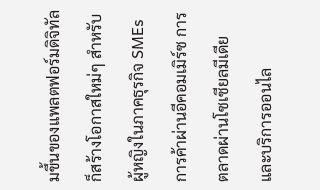มขึ้นของแพลตฟอร์มดิจิทัลก็สร้างโอกาสใหม่ๆ สำหรับผู้หญิงในภาคธุรกิจ SMEs การค้าผ่านอีคอมเมิร์ซ การตลาดผ่านโซเชียลมีเดีย และบริการออนไล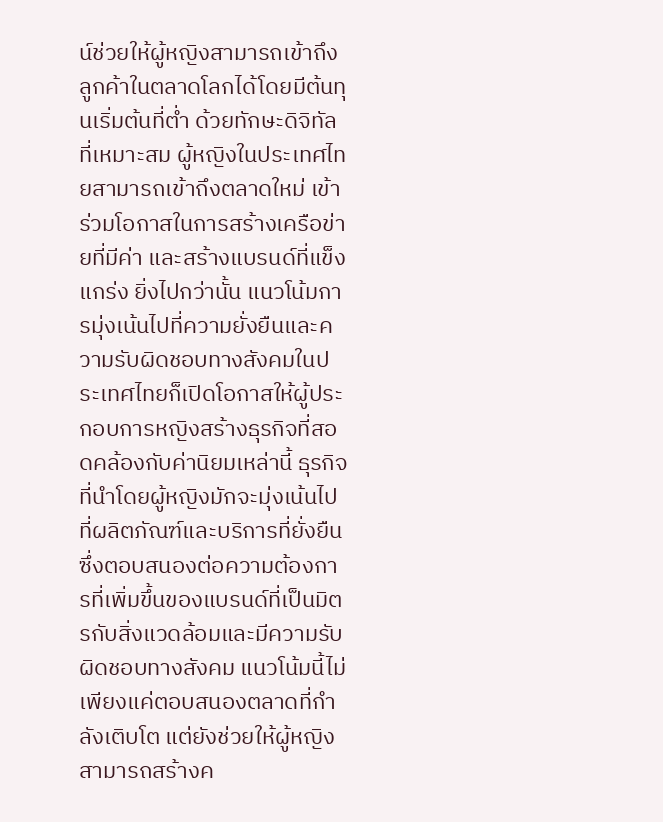น์ช่วยให้ผู้หญิงสามารถเข้าถึงลูกค้าในตลาดโลกได้โดยมีต้นทุนเริ่มต้นที่ต่ำ ด้วยทักษะดิจิทัลที่เหมาะสม ผู้หญิงในประเทศไทยสามารถเข้าถึงตลาดใหม่ เข้าร่วมโอกาสในการสร้างเครือข่ายที่มีค่า และสร้างแบรนด์ที่แข็งแกร่ง ยิ่งไปกว่านั้น แนวโน้มการมุ่งเน้นไปที่ความยั่งยืนและความรับผิดชอบทางสังคมในประเทศไทยก็เปิดโอกาสให้ผู้ประกอบการหญิงสร้างธุรกิจที่สอดคล้องกับค่านิยมเหล่านี้ ธุรกิจที่นำโดยผู้หญิงมักจะมุ่งเน้นไปที่ผลิตภัณฑ์และบริการที่ยั่งยืน ซึ่งตอบสนองต่อความต้องการที่เพิ่มขึ้นของแบรนด์ที่เป็นมิตรกับสิ่งแวดล้อมและมีความรับผิดชอบทางสังคม แนวโน้มนี้ไม่เพียงแค่ตอบสนองตลาดที่กำลังเติบโต แต่ยังช่วยให้ผู้หญิงสามารถสร้างค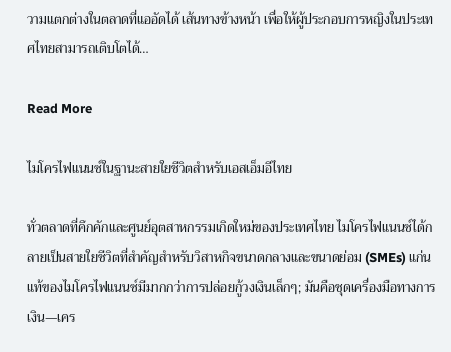วามแตกต่างในตลาดที่แออัดได้ เส้นทางข้างหน้า เพื่อให้ผู้ประกอบการหญิงในประเทศไทยสามารถเติบโตได้…

Read More

ไมโครไฟแนนซ์ในฐานะสายใยชีวิตสำหรับเอสเอ็มอีไทย

ทั่วตลาดที่คึกคักและศูนย์อุตสาหกรรมเกิดใหม่ของประเทศไทย ไมโครไฟแนนซ์ได้กลายเป็นสายใยชีวิตที่สำคัญสำหรับวิสาหกิจขนาดกลางและขนาดย่อม (SMEs) แก่นแท้ของไมโครไฟแนนซ์มีมากกว่าการปล่อยกู้วงเงินเล็กๆ; มันคือชุดเครื่องมือทางการเงิน—เคร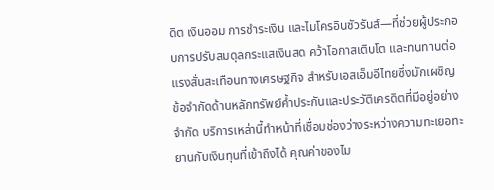ดิต เงินออม การชำระเงิน และไมโครอินชัวรันส์—ที่ช่วยผู้ประกอบการปรับสมดุลกระแสเงินสด คว้าโอกาสเติบโต และทนทานต่อแรงสั่นสะเทือนทางเศรษฐกิจ สำหรับเอสเอ็มอีไทยซึ่งมักเผชิญข้อจำกัดด้านหลักทรัพย์ค้ำประกันและประวัติเครดิตที่มีอยู่อย่างจำกัด บริการเหล่านี้ทำหน้าที่เชื่อมช่องว่างระหว่างความทะเยอทะยานกับเงินทุนที่เข้าถึงได้ คุณค่าของไม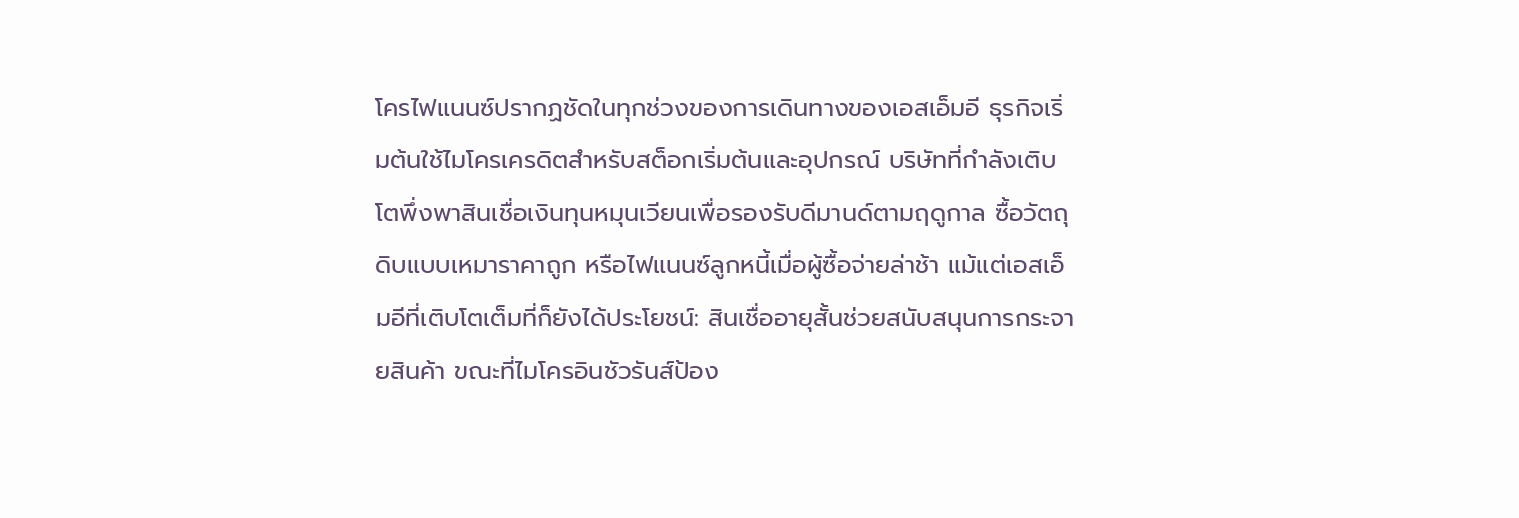โครไฟแนนซ์ปรากฏชัดในทุกช่วงของการเดินทางของเอสเอ็มอี ธุรกิจเริ่มต้นใช้ไมโครเครดิตสำหรับสต็อกเริ่มต้นและอุปกรณ์ บริษัทที่กำลังเติบโตพึ่งพาสินเชื่อเงินทุนหมุนเวียนเพื่อรองรับดีมานด์ตามฤดูกาล ซื้อวัตถุดิบแบบเหมาราคาถูก หรือไฟแนนซ์ลูกหนี้เมื่อผู้ซื้อจ่ายล่าช้า แม้แต่เอสเอ็มอีที่เติบโตเต็มที่ก็ยังได้ประโยชน์: สินเชื่ออายุสั้นช่วยสนับสนุนการกระจายสินค้า ขณะที่ไมโครอินชัวรันส์ป้อง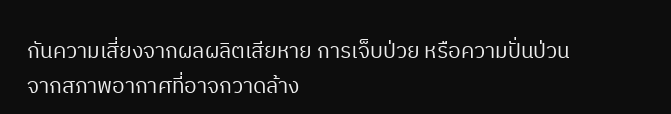กันความเสี่ยงจากผลผลิตเสียหาย การเจ็บป่วย หรือความปั่นป่วนจากสภาพอากาศที่อาจกวาดล้าง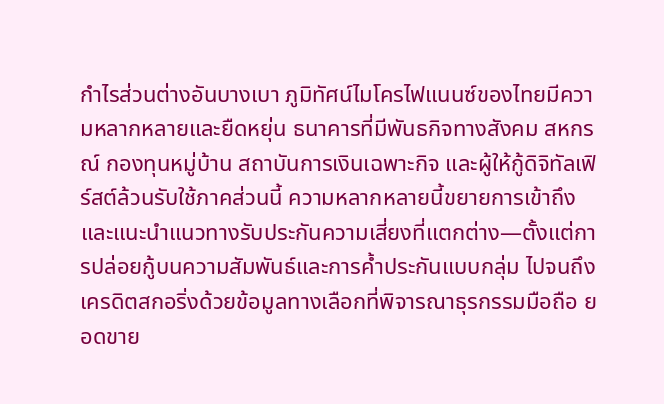กำไรส่วนต่างอันบางเบา ภูมิทัศน์ไมโครไฟแนนซ์ของไทยมีความหลากหลายและยืดหยุ่น ธนาคารที่มีพันธกิจทางสังคม สหกรณ์ กองทุนหมู่บ้าน สถาบันการเงินเฉพาะกิจ และผู้ให้กู้ดิจิทัลเฟิร์สต์ล้วนรับใช้ภาคส่วนนี้ ความหลากหลายนี้ขยายการเข้าถึงและแนะนำแนวทางรับประกันความเสี่ยงที่แตกต่าง—ตั้งแต่การปล่อยกู้บนความสัมพันธ์และการค้ำประกันแบบกลุ่ม ไปจนถึงเครดิตสกอริ่งด้วยข้อมูลทางเลือกที่พิจารณาธุรกรรมมือถือ ยอดขาย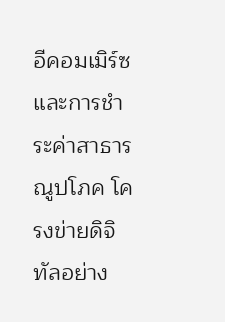อีคอมเมิร์ซ และการชำระค่าสาธารณูปโภค โครงข่ายดิจิทัลอย่าง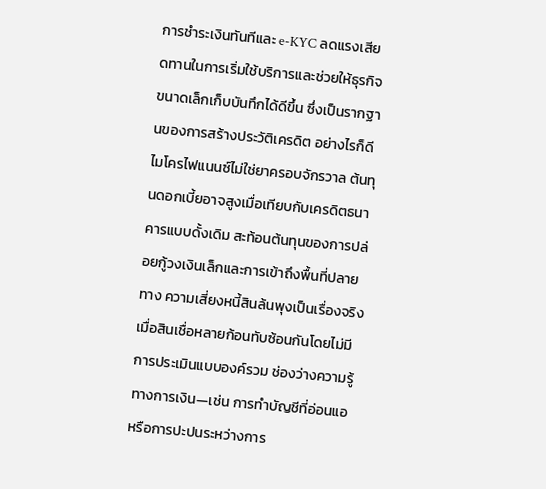การชำระเงินทันทีและ e-KYC ลดแรงเสียดทานในการเริ่มใช้บริการและช่วยให้ธุรกิจขนาดเล็กเก็บบันทึกได้ดีขึ้น ซึ่งเป็นรากฐานของการสร้างประวัติเครดิต อย่างไรก็ดี ไมโครไฟแนนซ์ไม่ใช่ยาครอบจักรวาล ต้นทุนดอกเบี้ยอาจสูงเมื่อเทียบกับเครดิตธนาคารแบบดั้งเดิม สะท้อนต้นทุนของการปล่อยกู้วงเงินเล็กและการเข้าถึงพื้นที่ปลายทาง ความเสี่ยงหนี้สินล้นพุงเป็นเรื่องจริงเมื่อสินเชื่อหลายก้อนทับซ้อนกันโดยไม่มีการประเมินแบบองค์รวม ช่องว่างความรู้ทางการเงิน—เช่น การทำบัญชีที่อ่อนแอ หรือการปะปนระหว่างการ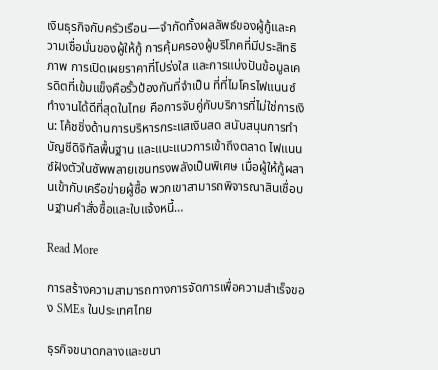เงินธุรกิจกับครัวเรือน—จำกัดทั้งผลลัพธ์ของผู้กู้และความเชื่อมั่นของผู้ให้กู้ การคุ้มครองผู้บริโภคที่มีประสิทธิภาพ การเปิดเผยราคาที่โปร่งใส และการแบ่งปันข้อมูลเครดิตที่เข้มแข็งคือรั้วป้องกันที่จำเป็น ที่ที่ไมโครไฟแนนซ์ทำงานได้ดีที่สุดในไทย คือการจับคู่กับบริการที่ไม่ใช่การเงิน: โค้ชชิ่งด้านการบริหารกระแสเงินสด สนับสนุนการทำบัญชีดิจิทัลพื้นฐาน และแนะแนวการเข้าถึงตลาด ไฟแนนซ์ฝังตัวในซัพพลายเชนทรงพลังเป็นพิเศษ เมื่อผู้ให้กู้ผสานเข้ากับเครือข่ายผู้ซื้อ พวกเขาสามารถพิจารณาสินเชื่อบนฐานคำสั่งซื้อและใบแจ้งหนี้…

Read More

การสร้างความสามารถทางการจัดการเพื่อความสำเร็จของ SMEs ในประเทศไทย

ธุรกิจขนาดกลางและขนา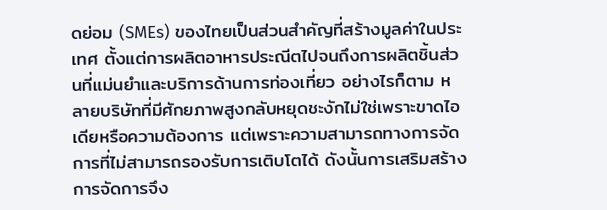ดย่อม (SMEs) ของไทยเป็นส่วนสำคัญที่สร้างมูลค่าในประเทศ ตั้งแต่การผลิตอาหารประณีตไปจนถึงการผลิตชิ้นส่วนที่แม่นยำและบริการด้านการท่องเที่ยว อย่างไรก็ตาม หลายบริษัทที่มีศักยภาพสูงกลับหยุดชะงักไม่ใช่เพราะขาดไอเดียหรือความต้องการ แต่เพราะความสามารถทางการจัดการที่ไม่สามารถรองรับการเติบโตได้ ดังนั้นการเสริมสร้างการจัดการจึง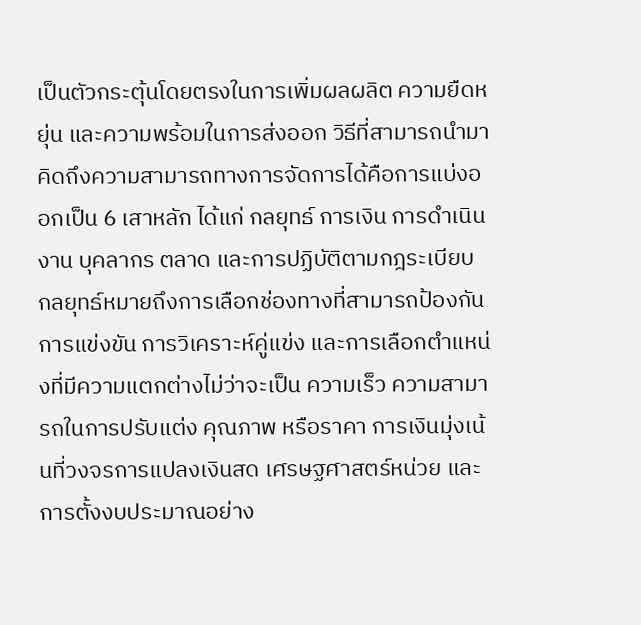เป็นตัวกระตุ้นโดยตรงในการเพิ่มผลผลิต ความยืดหยุ่น และความพร้อมในการส่งออก วิธีที่สามารถนำมาคิดถึงความสามารถทางการจัดการได้คือการแบ่งออกเป็น 6 เสาหลัก ได้แก่ กลยุทธ์ การเงิน การดำเนินงาน บุคลากร ตลาด และการปฏิบัติตามกฎระเบียบ กลยุทธ์หมายถึงการเลือกช่องทางที่สามารถป้องกันการแข่งขัน การวิเคราะห์คู่แข่ง และการเลือกตำแหน่งที่มีความแตกต่างไม่ว่าจะเป็น ความเร็ว ความสามารถในการปรับแต่ง คุณภาพ หรือราคา การเงินมุ่งเน้นที่วงจรการแปลงเงินสด เศรษฐศาสตร์หน่วย และการตั้งงบประมาณอย่าง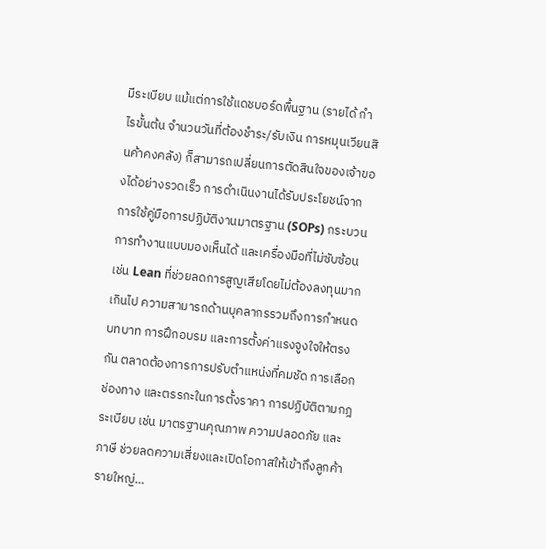มีระเบียบ แม้แต่การใช้แดชบอร์ดพื้นฐาน (รายได้ กำไรขั้นต้น จำนวนวันที่ต้องชำระ/รับเงิน การหมุนเวียนสินค้าคงคลัง) ก็สามารถเปลี่ยนการตัดสินใจของเจ้าของได้อย่างรวดเร็ว การดำเนินงานได้รับประโยชน์จากการใช้คู่มือการปฏิบัติงานมาตรฐาน (SOPs) กระบวนการทำงานแบบมองเห็นได้ และเครื่องมือที่ไม่ซับซ้อน เช่น Lean ที่ช่วยลดการสูญเสียโดยไม่ต้องลงทุนมากเกินไป ความสามารถด้านบุคลากรรวมถึงการกำหนดบทบาท การฝึกอบรม และการตั้งค่าแรงจูงใจให้ตรงกัน ตลาดต้องการการปรับตำแหน่งที่คมชัด การเลือกช่องทาง และตรรกะในการตั้งราคา การปฏิบัติตามกฎระเบียบ เช่น มาตรฐานคุณภาพ ความปลอดภัย และภาษี ช่วยลดความเสี่ยงและเปิดโอกาสให้เข้าถึงลูกค้ารายใหญ่…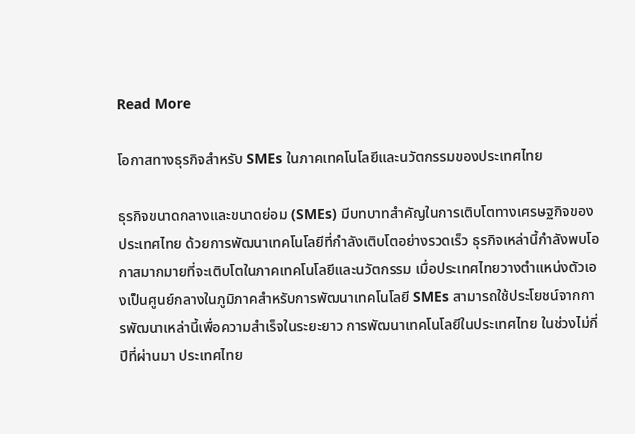Read More

โอกาสทางธุรกิจสำหรับ SMEs ในภาคเทคโนโลยีและนวัตกรรมของประเทศไทย

ธุรกิจขนาดกลางและขนาดย่อม (SMEs) มีบทบาทสำคัญในการเติบโตทางเศรษฐกิจของประเทศไทย ด้วยการพัฒนาเทคโนโลยีที่กำลังเติบโตอย่างรวดเร็ว ธุรกิจเหล่านี้กำลังพบโอกาสมากมายที่จะเติบโตในภาคเทคโนโลยีและนวัตกรรม เมื่อประเทศไทยวางตำแหน่งตัวเองเป็นศูนย์กลางในภูมิภาคสำหรับการพัฒนาเทคโนโลยี SMEs สามารถใช้ประโยชน์จากการพัฒนาเหล่านี้เพื่อความสำเร็จในระยะยาว การพัฒนาเทคโนโลยีในประเทศไทย ในช่วงไม่กี่ปีที่ผ่านมา ประเทศไทย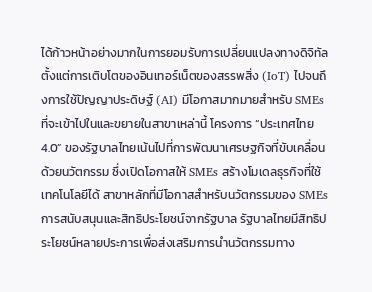ได้ก้าวหน้าอย่างมากในการยอมรับการเปลี่ยนแปลงทางดิจิทัล ตั้งแต่การเติบโตของอินเทอร์เน็ตของสรรพสิ่ง (IoT) ไปจนถึงการใช้ปัญญาประดิษฐ์ (AI) มีโอกาสมากมายสำหรับ SMEs ที่จะเข้าไปในและขยายในสาขาเหล่านี้ โครงการ “ประเทศไทย 4.0” ของรัฐบาลไทยเน้นไปที่การพัฒนาเศรษฐกิจที่ขับเคลื่อนด้วยนวัตกรรม ซึ่งเปิดโอกาสให้ SMEs สร้างโมเดลธุรกิจที่ใช้เทคโนโลยีได้ สาขาหลักที่มีโอกาสสำหรับนวัตกรรมของ SMEs การสนับสนุนและสิทธิประโยชน์จากรัฐบาล รัฐบาลไทยมีสิทธิประโยชน์หลายประการเพื่อส่งเสริมการนำนวัตกรรมทาง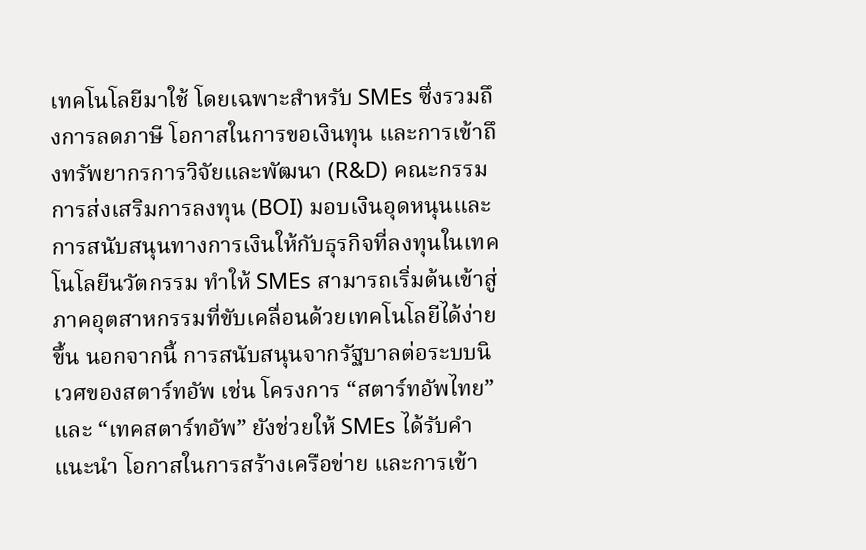เทคโนโลยีมาใช้ โดยเฉพาะสำหรับ SMEs ซึ่งรวมถึงการลดภาษี โอกาสในการขอเงินทุน และการเข้าถึงทรัพยากรการวิจัยและพัฒนา (R&D) คณะกรรมการส่งเสริมการลงทุน (BOI) มอบเงินอุดหนุนและการสนับสนุนทางการเงินให้กับธุรกิจที่ลงทุนในเทคโนโลยีนวัตกรรม ทำให้ SMEs สามารถเริ่มต้นเข้าสู่ภาคอุตสาหกรรมที่ขับเคลื่อนด้วยเทคโนโลยีได้ง่ายขึ้น นอกจากนี้ การสนับสนุนจากรัฐบาลต่อระบบนิเวศของสตาร์ทอัพ เช่น โครงการ “สตาร์ทอัพไทย” และ “เทคสตาร์ทอัพ” ยังช่วยให้ SMEs ได้รับคำแนะนำ โอกาสในการสร้างเครือข่าย และการเข้า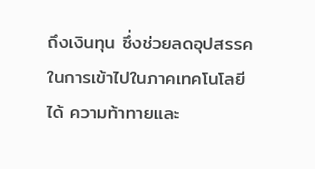ถึงเงินทุน ซึ่งช่วยลดอุปสรรคในการเข้าไปในภาคเทคโนโลยีได้ ความท้าทายและ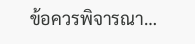ข้อควรพิจารณา…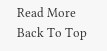Read More
Back To Top